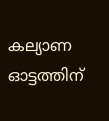കല്യാണ ഓട്ടത്തിന്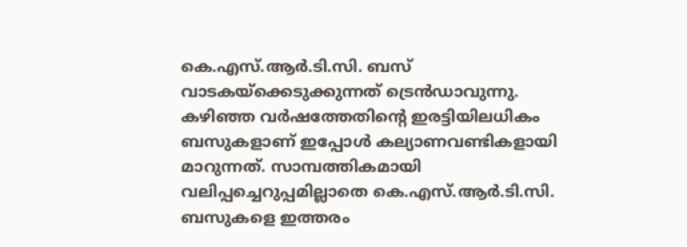കെ.എസ്.ആർ.ടി.സി. ബസ് വാടകയ്ക്കെടുക്കുന്നത് ട്രെൻഡാവുന്നു. കഴിഞ്ഞ വർഷത്തേതിന്റെ ഇരട്ടിയിലധികം ബസുകളാണ് ഇപ്പോൾ കല്യാണവണ്ടികളായി മാറുന്നത്. സാമ്പത്തികമായി വലിപ്പച്ചെറുപ്പമില്ലാതെ കെ.എസ്.ആർ.ടി.സി. ബസുകളെ ഇത്തരം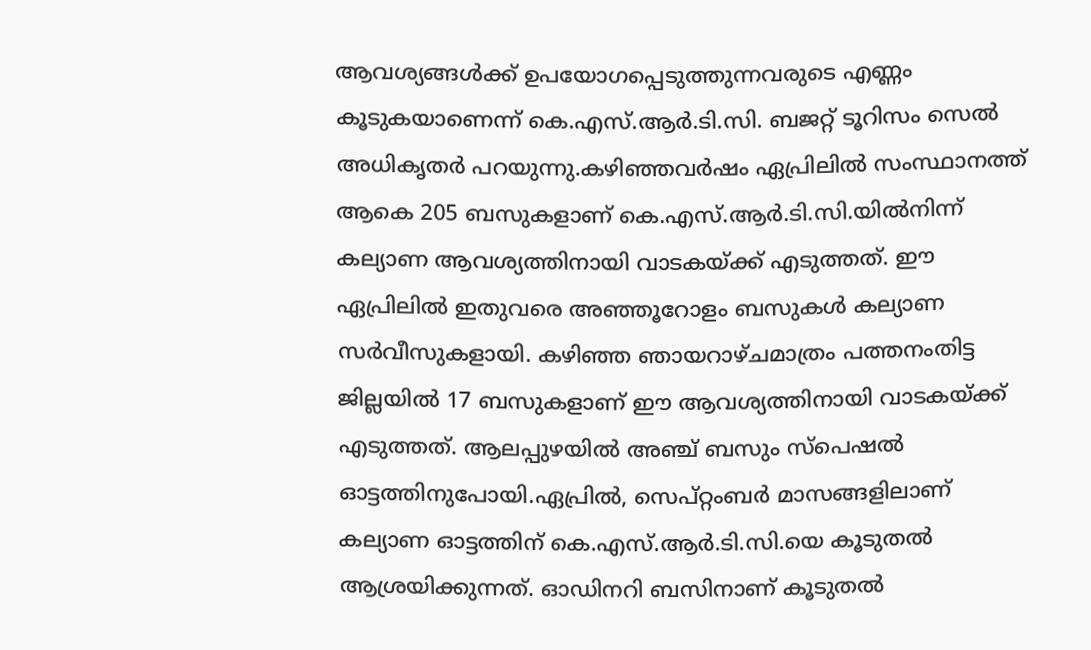ആവശ്യങ്ങൾക്ക് ഉപയോഗപ്പെടുത്തുന്നവരുടെ എണ്ണം കൂടുകയാണെന്ന് കെ.എസ്.ആർ.ടി.സി. ബജറ്റ് ടൂറിസം സെൽ അധികൃതർ പറയുന്നു.കഴിഞ്ഞവർഷം ഏപ്രിലിൽ സംസ്ഥാനത്ത് ആകെ 205 ബസുകളാണ് കെ.എസ്.ആർ.ടി.സി.യിൽനിന്ന് കല്യാണ ആവശ്യത്തിനായി വാടകയ്ക്ക് എടുത്തത്. ഈ ഏപ്രിലിൽ ഇതുവരെ അഞ്ഞൂറോളം ബസുകൾ കല്യാണ സർവീസുകളായി. കഴിഞ്ഞ ഞായറാഴ്ചമാത്രം പത്തനംതിട്ട ജില്ലയിൽ 17 ബസുകളാണ് ഈ ആവശ്യത്തിനായി വാടകയ്ക്ക് എടുത്തത്. ആലപ്പുഴയിൽ അഞ്ച് ബസും സ്പെഷൽ ഓട്ടത്തിനുപോയി.ഏപ്രിൽ, സെപ്റ്റംബർ മാസങ്ങളിലാണ് കല്യാണ ഓട്ടത്തിന് കെ.എസ്.ആർ.ടി.സി.യെ കൂടുതൽ ആശ്രയിക്കുന്നത്. ഓഡിനറി ബസിനാണ് കൂടുതൽ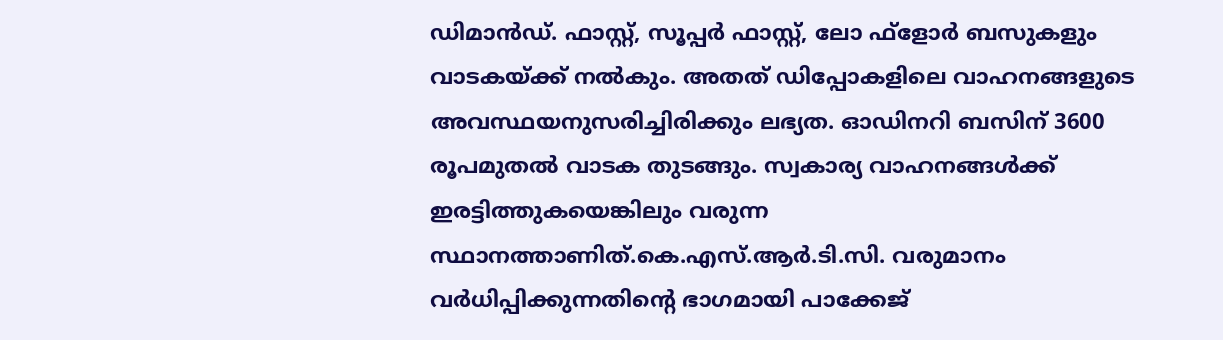ഡിമാൻഡ്. ഫാസ്റ്റ്, സൂപ്പർ ഫാസ്റ്റ്, ലോ ഫ്ളോർ ബസുകളും വാടകയ്ക്ക് നൽകും. അതത് ഡിപ്പോകളിലെ വാഹനങ്ങളുടെ അവസ്ഥയനുസരിച്ചിരിക്കും ലഭ്യത. ഓഡിനറി ബസിന് 3600 രൂപമുതൽ വാടക തുടങ്ങും. സ്വകാര്യ വാഹനങ്ങൾക്ക് ഇരട്ടിത്തുകയെങ്കിലും വരുന്ന സ്ഥാനത്താണിത്.കെ.എസ്.ആർ.ടി.സി. വരുമാനം വർധിപ്പിക്കുന്നതിന്റെ ഭാഗമായി പാക്കേജ്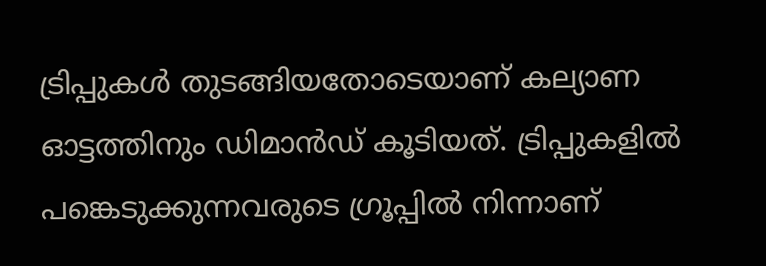ട്രിപ്പുകൾ തുടങ്ങിയതോടെയാണ് കല്യാണ ഓട്ടത്തിനും ഡിമാൻഡ് കൂടിയത്. ട്രിപ്പുകളിൽ പങ്കെടുക്കുന്നവരുടെ ഗ്രൂപ്പിൽ നിന്നാണ്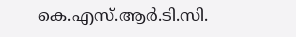കെ.എസ്.ആർ.ടി.സി.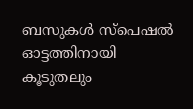ബസുകൾ സ്പെഷൽ ഓട്ടത്തിനായി കൂടുതലും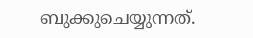ബുക്കുചെയ്യുന്നത്.